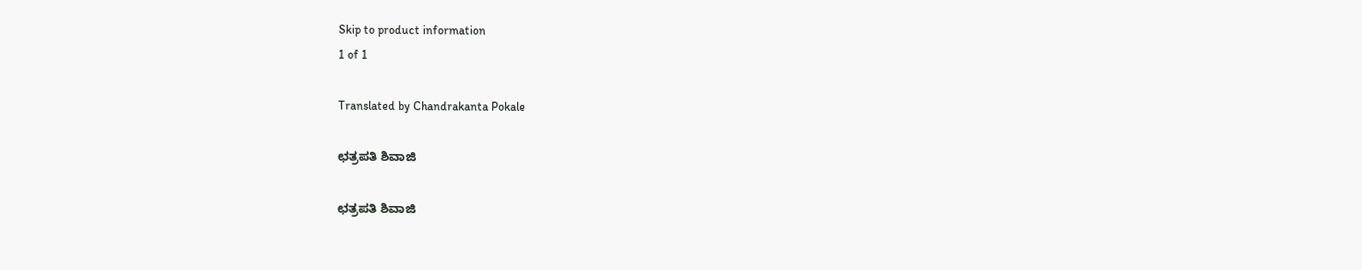Skip to product information
1 of 1

Translated by Chandrakanta Pokale

ಛತ್ರಪತಿ ಶಿವಾಜಿ

ಛತ್ರಪತಿ ಶಿವಾಜಿ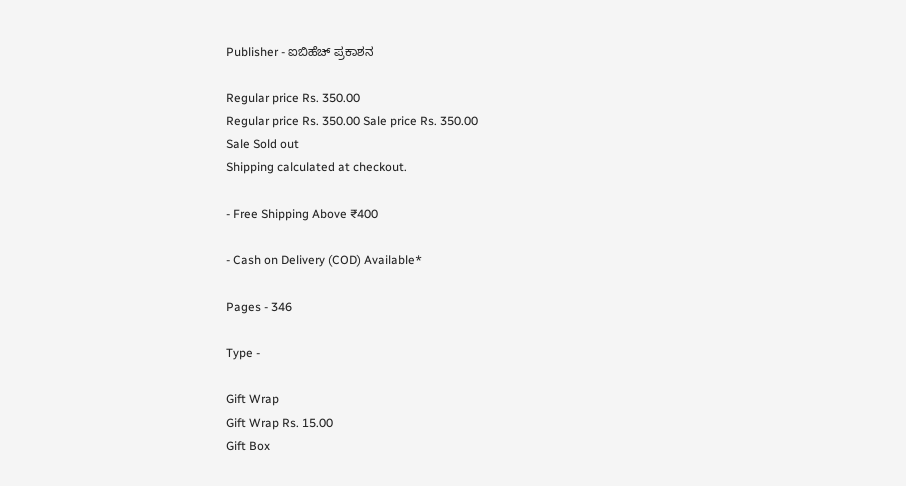Publisher - ಐಬಿಹೆಚ್ ಪ್ರಕಾಶನ

Regular price Rs. 350.00
Regular price Rs. 350.00 Sale price Rs. 350.00
Sale Sold out
Shipping calculated at checkout.

- Free Shipping Above ₹400

- Cash on Delivery (COD) Available*

Pages - 346

Type -

Gift Wrap
Gift Wrap Rs. 15.00
Gift Box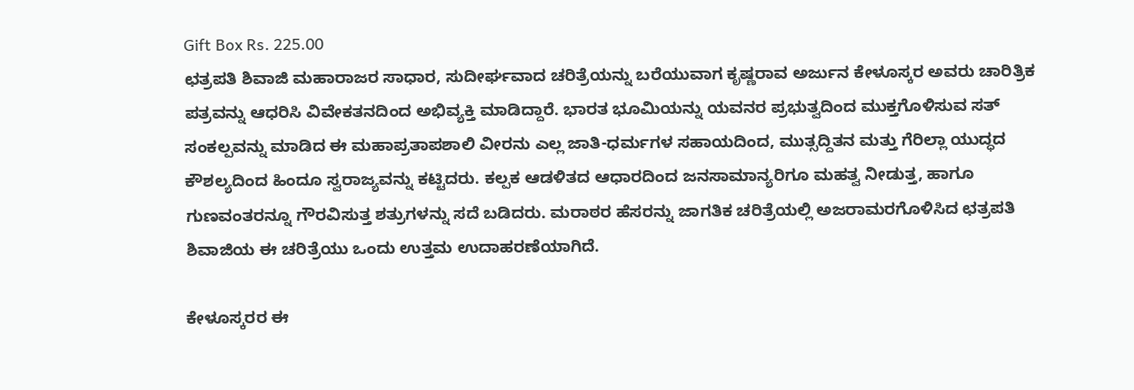Gift Box Rs. 225.00
ಛತ್ರಪತಿ ಶಿವಾಜಿ ಮಹಾರಾಜರ ಸಾಧಾರ, ಸುದೀರ್ಘವಾದ ಚರಿತ್ರೆಯನ್ನು ಬರೆಯುವಾಗ ಕೃಷ್ಣರಾವ ಅರ್ಜುನ ಕೇಳೂಸ್ಕರ ಅವರು ಚಾರಿತ್ರಿಕ ಪತ್ರವನ್ನು ಆಧರಿಸಿ ವಿವೇಕತನದಿಂದ ಅಭಿವ್ಯಕ್ತಿ ಮಾಡಿದ್ದಾರೆ. ಭಾರತ ಭೂಮಿಯನ್ನು ಯವನರ ಪ್ರಭುತ್ವದಿಂದ ಮುಕ್ತಗೊಳಿಸುವ ಸತ್ ಸಂಕಲ್ಪವನ್ನು ಮಾಡಿದ ಈ ಮಹಾಪ್ರತಾಪಶಾಲಿ ವೀರನು ಎಲ್ಲ ಜಾತಿ-ಧರ್ಮಗಳ ಸಹಾಯದಿಂದ, ಮುತ್ಸದ್ದಿತನ ಮತ್ತು ಗೆರಿಲ್ಲಾ ಯುದ್ಧದ ಕೌಶಲ್ಯದಿಂದ ಹಿಂದೂ ಸ್ವರಾಜ್ಯವನ್ನು ಕಟ್ಟಿದರು. ಕಲ್ಪಕ ಆಡಳಿತದ ಆಧಾರದಿಂದ ಜನಸಾಮಾನ್ಯರಿಗೂ ಮಹತ್ವ ನೀಡುತ್ತ, ಹಾಗೂ ಗುಣವಂತರನ್ನೂ ಗೌರವಿಸುತ್ತ ಶತ್ರುಗಳನ್ನು ಸದೆ ಬಡಿದರು. ಮರಾಠರ ಹೆಸರನ್ನು ಜಾಗತಿಕ ಚರಿತ್ರೆಯಲ್ಲಿ ಅಜರಾಮರಗೊಳಿಸಿದ ಛತ್ರಪತಿ ಶಿವಾಜಿಯ ಈ ಚರಿತ್ರೆಯು ಒಂದು ಉತ್ತಮ ಉದಾಹರಣೆಯಾಗಿದೆ.

ಕೇಳೂಸ್ಕರರ ಈ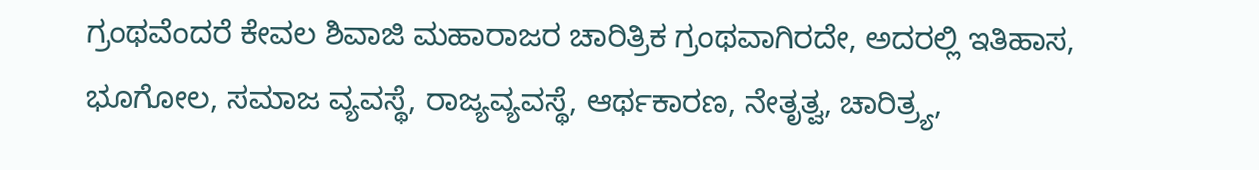ಗ್ರಂಥವೆಂದರೆ ಕೇವಲ ಶಿವಾಜಿ ಮಹಾರಾಜರ ಚಾರಿತ್ರಿಕ ಗ್ರಂಥವಾಗಿರದೇ, ಅದರಲ್ಲಿ ಇತಿಹಾಸ, ಭೂಗೋಲ, ಸಮಾಜ ವ್ಯವಸ್ಥೆ, ರಾಜ್ಯವ್ಯವಸ್ಥೆ, ಆರ್ಥಕಾರಣ, ನೇತೃತ್ವ, ಚಾರಿತ್ರ್ಯ,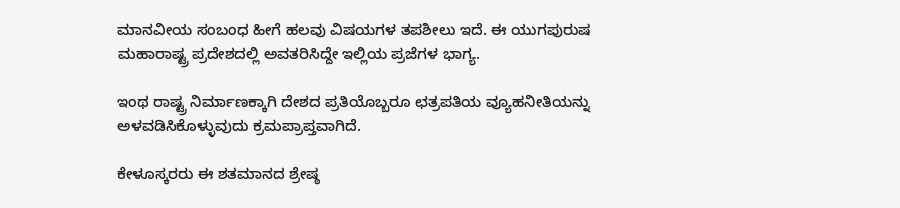ಮಾನವೀಯ ಸಂಬಂಧ ಹೀಗೆ ಹಲವು ವಿಷಯಗಳ ತಪಶೀಲು ಇದೆ. ಈ ಯುಗಪುರುಷ ಮಹಾರಾಷ್ಟ್ರ ಪ್ರದೇಶದಲ್ಲಿ ಅವತರಿಸಿದ್ದೇ ಇಲ್ಲಿಯ ಪ್ರಜೆಗಳ ಭಾಗ್ಯ.

ಇಂಥ ರಾಷ್ಟ್ರ ನಿರ್ಮಾಣಕ್ಕಾಗಿ ದೇಶದ ಪ್ರತಿಯೊಬ್ಬರೂ ಛತ್ರಪತಿಯ ವ್ಯೂಹನೀತಿಯನ್ನು ಅಳವಡಿಸಿಕೊಳ್ಳುವುದು ಕ್ರಮಪ್ರಾಪ್ತವಾಗಿದೆ.

ಕೇಳೂಸ್ಕರರು ಈ ಶತಮಾನದ ಶ್ರೇಷ್ಠ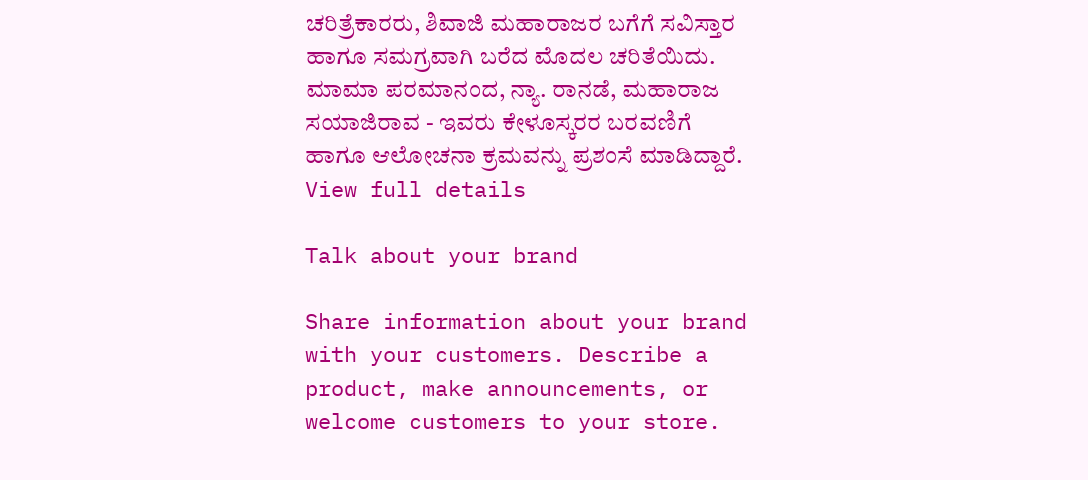ಚರಿತ್ರೆಕಾರರು, ಶಿವಾಜಿ ಮಹಾರಾಜರ ಬಗೆಗೆ ಸವಿಸ್ತಾರ ಹಾಗೂ ಸಮಗ್ರವಾಗಿ ಬರೆದ ಮೊದಲ ಚರಿತೆಯಿದು. ಮಾಮಾ ಪರಮಾನಂದ, ನ್ಯಾ. ರಾನಡೆ, ಮಹಾರಾಜ ಸಯಾಜಿರಾವ - ಇವರು ಕೇಳೂಸ್ಕರರ ಬರವಣಿಗೆ ಹಾಗೂ ಆಲೋಚನಾ ಕ್ರಮವನ್ನು ಪ್ರಶಂಸೆ ಮಾಡಿದ್ದಾರೆ.
View full details

Talk about your brand

Share information about your brand with your customers. Describe a product, make announcements, or welcome customers to your store.